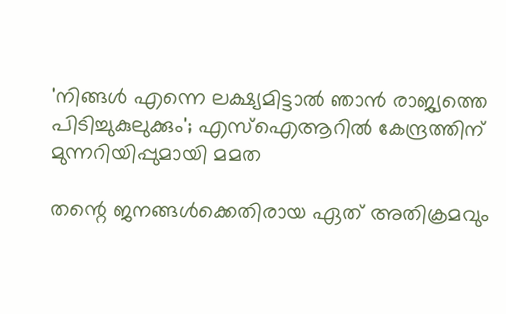'നിങ്ങൾ എന്നെ ലക്ഷ്യമിട്ടാൽ ഞാൻ രാജ്യത്തെ പിടിച്ചുകുലുക്കും'; എസ്‌ഐആറിൽ കേന്ദ്രത്തിന് മുന്നറിയിപ്പുമായി മമത

തന്റെ ജനങ്ങൾക്കെതിരായ ഏത് അതിക്രമവും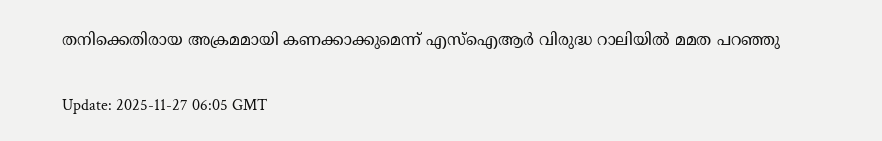തനിക്കെതിരായ അക്രമമായി കണക്കാക്കുമെന്ന് എസ്ഐആർ വിരുദ്ധ റാലിയിൽ മമത പറഞ്ഞു

Update: 2025-11-27 06:05 GMT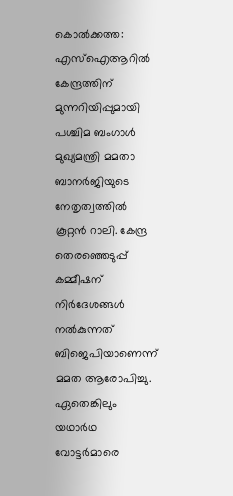കൊൽക്കത്ത: എസ്‌ഐആറിൽ കേന്ദ്രത്തിന് മുന്നറിയിപ്പുമായി പശ്ചിമ ബംഗാൾ മുഖ്യമന്ത്രി മമതാ ബാനർജിയുടെ നേതൃത്വത്തിൽ കൂറ്റൻ റാലി. കേന്ദ്ര തെരഞ്ഞെടുപ്പ് കമ്മീഷന് നിർദേശങ്ങൾ നൽകുന്നത് ബിജെപിയാണെന്ന് മമത ആരോപിച്ചു. ഏതെങ്കിലും യഥാർഥ വോട്ടർമാരെ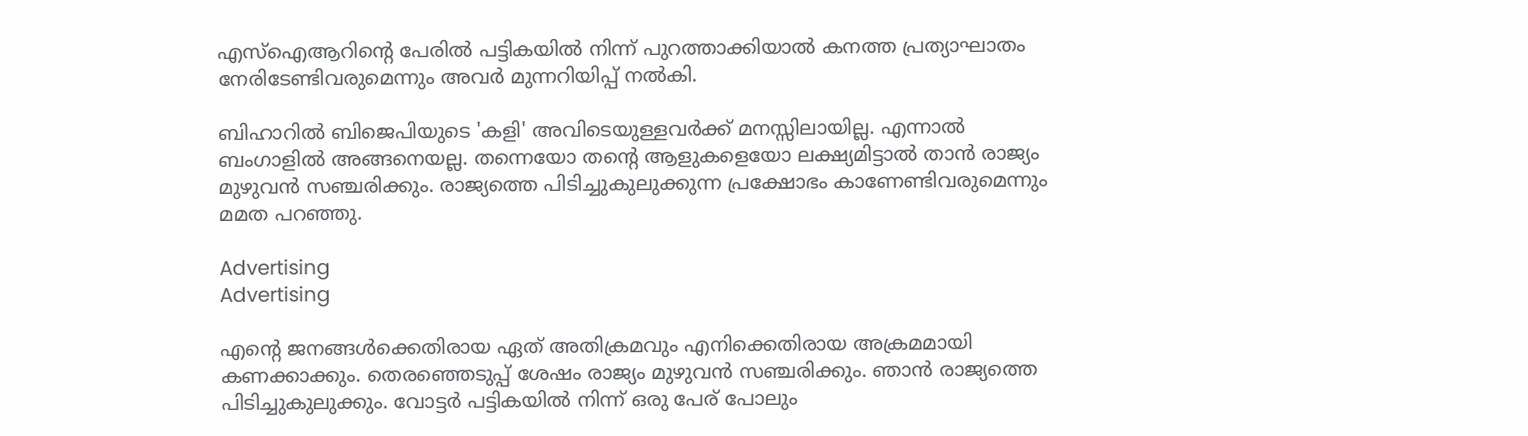എസ്‌ഐആറിന്റെ പേരിൽ പട്ടികയിൽ നിന്ന് പുറത്താക്കിയാൽ കനത്ത പ്രത്യാഘാതം നേരിടേണ്ടിവരുമെന്നും അവർ മുന്നറിയിപ്പ് നൽകി.

ബിഹാറിൽ ബിജെപിയുടെ 'കളി' അവിടെയുള്ളവർക്ക് മനസ്സിലായില്ല. എന്നാൽ ബംഗാളിൽ അങ്ങനെയല്ല. തന്നെയോ തന്റെ ആളുകളെയോ ലക്ഷ്യമിട്ടാൽ താൻ രാജ്യം മുഴുവൻ സഞ്ചരിക്കും. രാജ്യത്തെ പിടിച്ചുകുലുക്കുന്ന പ്രക്ഷോഭം കാണേണ്ടിവരുമെന്നും മമത പറഞ്ഞു.

Advertising
Advertising

എന്റെ ജനങ്ങൾക്കെതിരായ ഏത് അതിക്രമവും എനിക്കെതിരായ അക്രമമായി കണക്കാക്കും. തെരഞ്ഞെടുപ്പ് ശേഷം രാജ്യം മുഴുവൻ സഞ്ചരിക്കും. ഞാൻ രാജ്യത്തെ പിടിച്ചുകുലുക്കും. വോട്ടർ പട്ടികയിൽ നിന്ന് ഒരു പേര് പോലും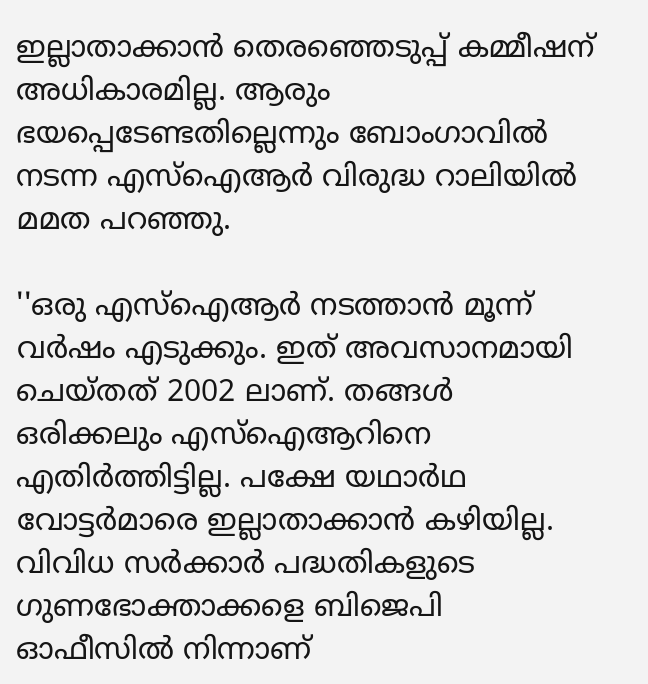ഇല്ലാതാക്കാൻ തെരഞ്ഞെടുപ്പ് കമ്മീഷന് അധികാരമില്ല. ആരും ഭയപ്പെടേണ്ടതില്ലെന്നും ബോംഗാവിൽ നടന്ന എസ്‌ഐആർ വിരുദ്ധ റാലിയിൽ മമത പറഞ്ഞു.

''ഒരു എസ്‌ഐആർ നടത്താൻ മൂന്ന് വർഷം എടുക്കും. ഇത് അവസാനമായി ചെയ്തത് 2002 ലാണ്. തങ്ങൾ ഒരിക്കലും എസ്‌ഐആറിനെ എതിർത്തിട്ടില്ല. പക്ഷേ യഥാർഥ വോട്ടർമാരെ ഇല്ലാതാക്കാൻ കഴിയില്ല. വിവിധ സർക്കാർ പദ്ധതികളുടെ ഗുണഭോക്താക്കളെ ബിജെപി ഓഫീസിൽ നിന്നാണ്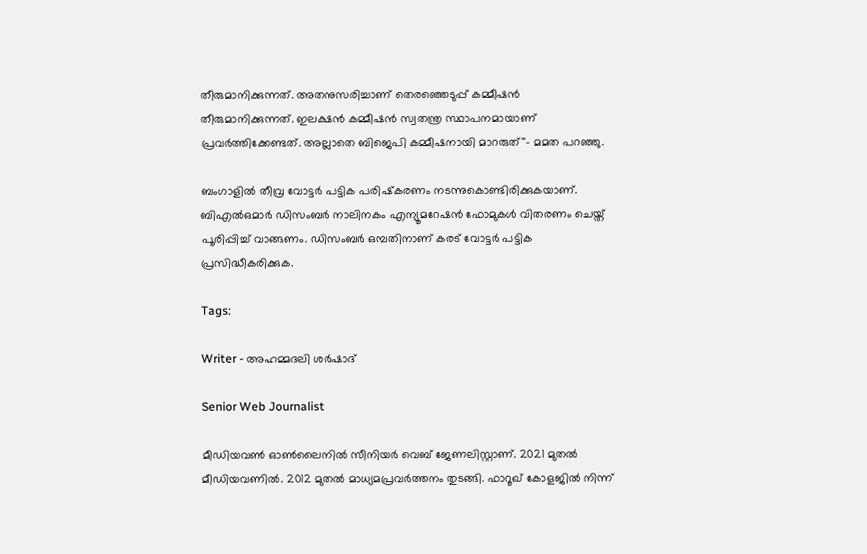തീരുമാനിക്കുന്നത്. അതനുസരിച്ചാണ് തെരഞ്ഞെടുപ്പ് കമ്മീഷൻ തീരുമാനിക്കുന്നത്. ഇലക്ഷൻ കമ്മീഷൻ സ്വതന്ത്ര സ്ഥാപനമായാണ് പ്രവർത്തിക്കേണ്ടത്. അല്ലാതെ ബിജെപി കമ്മീഷനായി മാറരുത്''- മമത പറഞ്ഞു.

ബംഗാളിൽ തീവ്ര വോട്ടർ പട്ടിക പരിഷ്‌കരണം നടന്നുകൊണ്ടിരിക്കുകയാണ്. ബിഎൽഒമാർ ഡിസംബർ നാലിനകം എന്യൂമറേഷൻ ഫോമുകൾ വിതരണം ചെയ്ത് പൂരിപ്പിച്ച് വാങ്ങണം. ഡിസംബർ ഒമ്പതിനാണ് കരട് വോട്ടർ പട്ടിക പ്രസിദ്ധീകരിക്കുക.

Tags:

Writer - അഹമ്മദലി ശര്‍ഷാദ്

Senior Web Journalist

മീഡിയവൺ ഓൺലൈനിൽ സീനിയർ വെബ് ജേണലിസ്റ്റാണ്. 2021 മുതൽ മീഡിയവണിൽ. 2012 മുതൽ മാധ്യമപ്രവർത്തനം തുടങ്ങി. ഫാറൂഖ് കോളജിൽ നിന്ന്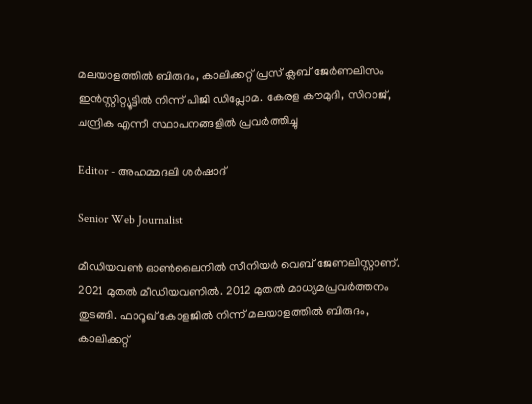മലയാളത്തിൽ ബിരുദം, കാലിക്കറ്റ് പ്രസ് ക്ലബ് ജേർണലിസം ഇൻസ്റ്റിറ്റ്യൂട്ടിൽ നിന്ന് പിജി ഡിപ്ലോമ. കേരള കൗമുദി, സിറാജ്, ചന്ദ്രിക എന്നീ സ്ഥാപനങ്ങളിൽ പ്രവർത്തിച്ചു

Editor - അഹമ്മദലി ശര്‍ഷാദ്

Senior Web Journalist

മീഡിയവൺ ഓൺലൈനിൽ സീനിയർ വെബ് ജേണലിസ്റ്റാണ്. 2021 മുതൽ മീഡിയവണിൽ. 2012 മുതൽ മാധ്യമപ്രവർത്തനം തുടങ്ങി. ഫാറൂഖ് കോളജിൽ നിന്ന് മലയാളത്തിൽ ബിരുദം, കാലിക്കറ്റ്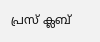പ്രസ് ക്ലബ്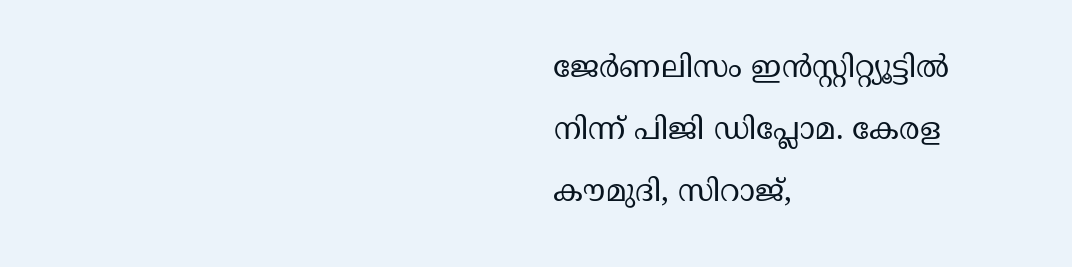ജേർണലിസം ഇൻസ്റ്റിറ്റ്യൂട്ടിൽ നിന്ന് പിജി ഡിപ്ലോമ. കേരള കൗമുദി, സിറാജ്,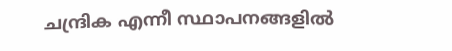ചന്ദ്രിക എന്നീ സ്ഥാപനങ്ങളിൽ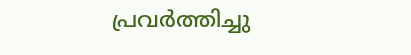പ്രവർത്തിച്ചു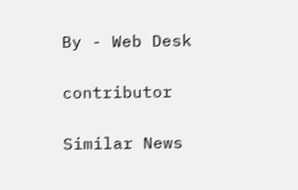By - Web Desk

contributor

Similar News